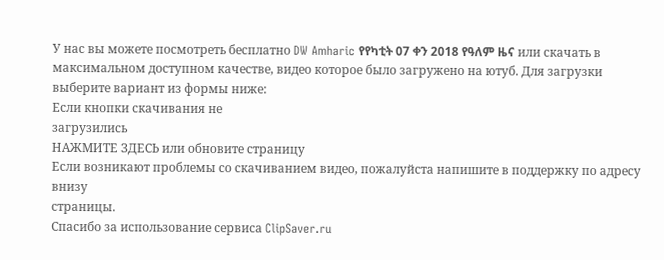У нас вы можете посмотреть бесплатно DW Amharic የየካቲት 07 ቀን 2018 የዓለም ዜና или скачать в максимальном доступном качестве, видео которое было загружено на ютуб. Для загрузки выберите вариант из формы ниже:
Если кнопки скачивания не
загрузились
НАЖМИТЕ ЗДЕСЬ или обновите страницу
Если возникают проблемы со скачиванием видео, пожалуйста напишите в поддержку по адресу внизу
страницы.
Спасибо за использование сервиса ClipSaver.ru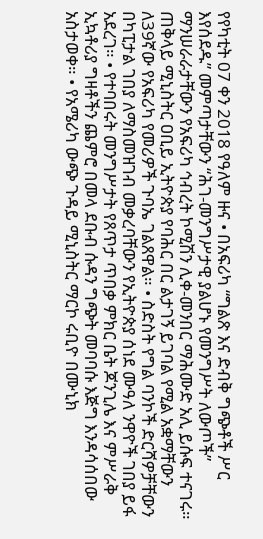የየካቲት 07 ቀን 2018 የዓለም ዙና • በአፍሪካ “ግልጽ እና ድብቅ ግጭቶች ሥር እየሰደዱ” መምጣታቸውን “ሕገ-መንግሥታዊ ያልሆኑ የመንግሥት ለውጦች” ማንሠራራታቸውን የአፍሪካ ኅብረት ኮሚሽን ሊቀ-መንበር ማሕሙድ አሊ ይሱፍ ተናገሩ። ጠቅላይ ሚኒስትር ዐቢይ ኢትዮጵያ የባሕር በር ልታገኝ ይገባል የሚል አቋማቸውን ለ39ኛው የአፍሪካ የመሪዎች ጉባኤ ገልጸዋል። • ስድስት የግል ባንኮች ድርሻዎቻቸውን በካፒታል ገበያ ለማስመዝገብ መቃረባቸውን የኢትዮጵያ ሰነደ ሙዓለ ንዋዮች ገበያ ይፋ አደረገ። • የተባበሩት መንግሥታት የጸጥታ ጥበቃ ምክር ቤት ጆንጊሌ እና ምሥራቅ ኢኳቶሪያ ግዛቶችን ጨምሮ በመላ ደቡብ ሱዳን ግጭት መባባሱ እጅግ እንዳሳሰበው አስታወቀ። • የአሜሪካ ውጭ ጉዳይ ሚኒስትር ማርኮ ሩቢዮ በሙኒክ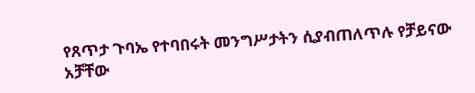የጸጥታ ጉባኤ የተባበሩት መንግሥታትን ሲያብጠለጥሉ የቻይናው አቻቸው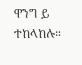ዋንግ ይ ተከላከሉ።